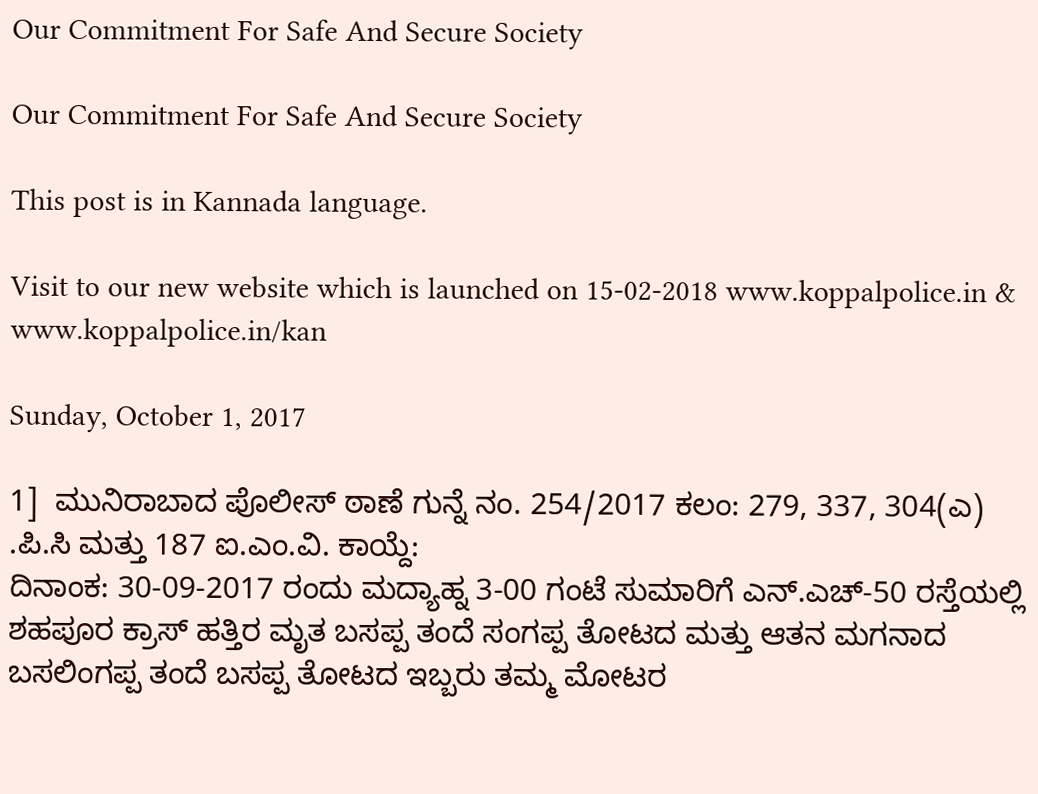Our Commitment For Safe And Secure Society

Our Commitment For Safe And Secure Society

This post is in Kannada language.

Visit to our new website which is launched on 15-02-2018 www.koppalpolice.in & www.koppalpolice.in/kan

Sunday, October 1, 2017

1]  ಮುನಿರಾಬಾದ ಪೊಲೀಸ್ ಠಾಣೆ ಗುನ್ನೆ ನಂ. 254/2017 ಕಲಂ: 279, 337, 304(ಎ) .ಪಿ.ಸಿ ಮತ್ತು 187 ಐ.ಎಂ.ವಿ. ಕಾಯ್ದೆ:
ದಿನಾಂಕ: 30-09-2017 ರಂದು ಮದ್ಯಾಹ್ನ 3-00 ಗಂಟೆ ಸುಮಾರಿಗೆ ಎನ್.ಎಚ್-50 ರಸ್ತೆಯಲ್ಲಿ ಶಹಪೂರ ಕ್ರಾಸ್ ಹತ್ತಿರ ಮೃತ ಬಸಪ್ಪ ತಂದೆ ಸಂಗಪ್ಪ ತೋಟದ ಮತ್ತು ಆತನ ಮಗನಾದ ಬಸಲಿಂಗಪ್ಪ ತಂದೆ ಬಸಪ್ಪ ತೋಟದ ಇಬ್ಬರು ತಮ್ಮ ಮೋಟರ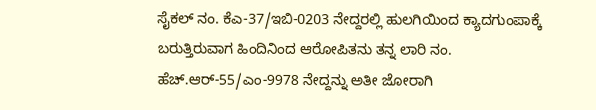ಸೈಕಲ್ ನಂ. ಕೆಎ-37/ಇಬಿ-0203 ನೇದ್ದರಲ್ಲಿ ಹುಲಗಿಯಿಂದ ಕ್ಯಾದಗುಂಪಾಕ್ಕೆ ಬರುತ್ತಿರುವಾಗ ಹಿಂದಿನಿಂದ ಆರೋಪಿತನು ತನ್ನ ಲಾರಿ ನಂ. ಹೆಚ್.ಆರ್-55/ಎಂ-9978 ನೇದ್ದನ್ನು ಅತೀ ಜೋರಾಗಿ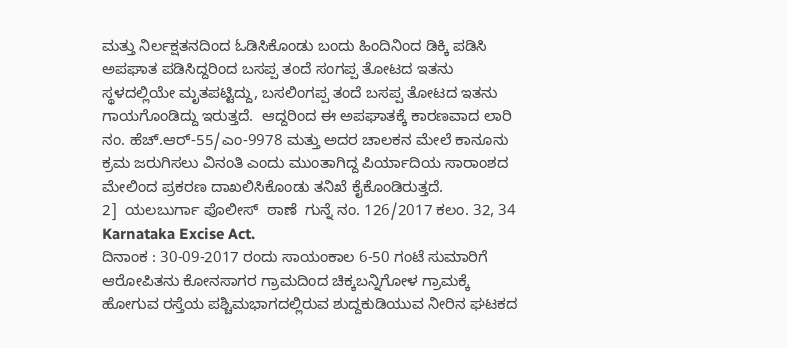ಮತ್ತು ನಿರ್ಲಕ್ಷತನದಿಂದ ಓಡಿಸಿಕೊಂಡು ಬಂದು ಹಿಂದಿನಿಂದ ಡಿಕ್ಕಿ ಪಡಿಸಿ ಅಪಘಾತ ಪಡಿಸಿದ್ದರಿಂದ ಬಸಪ್ಪ ತಂದೆ ಸಂಗಪ್ಪ ತೋಟದ ಇತನು ಸ್ಥಳದಲ್ಲಿಯೇ ಮೃತಪಟ್ಟಿದ್ದು, ಬಸಲಿಂಗಪ್ಪ ತಂದೆ ಬಸಪ್ಪ ತೋಟದ ಇತನು ಗಾಯಗೊಂಡಿದ್ದು ಇರುತ್ತದೆ.  ಆದ್ದರಿಂದ ಈ ಅಪಘಾತಕ್ಕೆ ಕಾರಣವಾದ ಲಾರಿ ನಂ. ಹೆಚ್.ಆರ್-55/ಎಂ-9978 ಮತ್ತು ಅದರ ಚಾಲಕನ ಮೇಲೆ ಕಾನೂನು ಕ್ರಮ ಜರುಗಿಸಲು ವಿನಂತಿ ಎಂದು ಮುಂತಾಗಿದ್ದ ಪಿರ್ಯಾದಿಯ ಸಾರಾಂಶದ ಮೇಲಿಂದ ಪ್ರಕರಣ ದಾಖಲಿಸಿಕೊಂಡು ತನಿಖೆ ಕೈಕೊಂಡಿರುತ್ತದೆ.
2]  ಯಲಬುರ್ಗಾ ಪೊಲೀಸ್  ಠಾಣೆ  ಗುನ್ನೆ ನಂ. 126/2017 ಕಲಂ. 32, 34 Karnataka Excise Act.
ದಿನಾಂಕ : 30-09-2017 ರಂದು ಸಾಯಂಕಾಲ 6-50 ಗಂಟೆ ಸುಮಾರಿಗೆ ಆರೋಪಿತನು ಕೋನಸಾಗರ ಗ್ರಾಮದಿಂದ ಚಿಕ್ಕಬನ್ನಿಗೋಳ ಗ್ರಾಮಕ್ಕೆ ಹೋಗುವ ರಸ್ತೆಯ ಪಶ್ಚಿಮಭಾಗದಲ್ಲಿರುವ ಶುದ್ದಕುಡಿಯುವ ನೀರಿನ ಘಟಕದ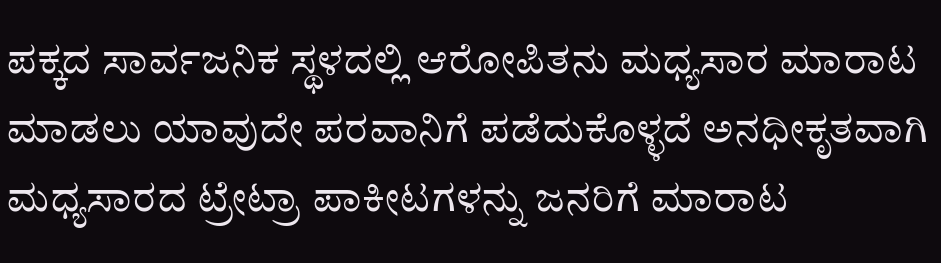ಪಕ್ಕದ ಸಾರ್ವಜನಿಕ ಸ್ಥಳದಲ್ಲಿ ಆರೋಪಿತನು ಮಧ್ಯಸಾರ ಮಾರಾಟ ಮಾಡಲು ಯಾವುದೇ ಪರವಾನಿಗೆ ಪಡೆದುಕೊಳ್ಳದೆ ಅನಧೀಕೃತವಾಗಿ ಮಧ್ಯಸಾರದ ಟ್ರೇಟ್ರಾ ಪಾಕೀಟಗಳನ್ನು ಜನರಿಗೆ ಮಾರಾಟ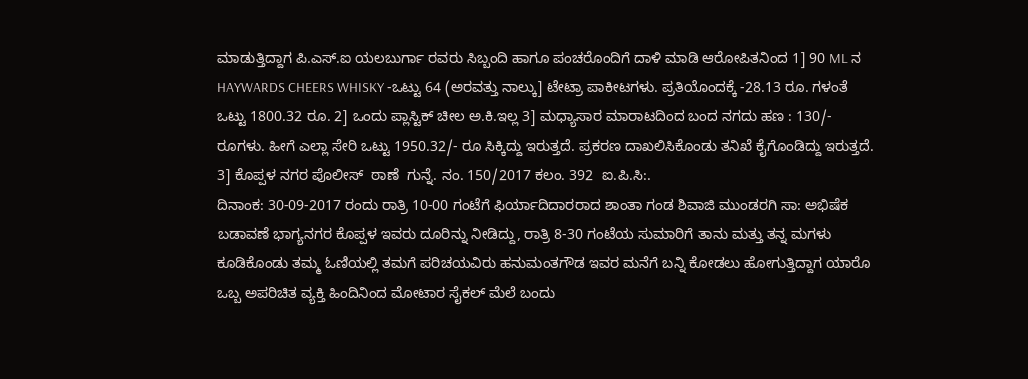ಮಾಡುತ್ತಿದ್ದಾಗ ಪಿ.ಎಸ್.ಐ ಯಲಬುರ್ಗಾ ರವರು ಸಿಬ್ಬಂದಿ ಹಾಗೂ ಪಂಚರೊಂದಿಗೆ ದಾಳಿ ಮಾಡಿ ಆರೋಪಿತನಿಂದ 1] 90 ML ನ HAYWARDS CHEERS WHISKY -ಒಟ್ಟು 64 (ಅರವತ್ತು ನಾಲ್ಕು] ಟೇಟ್ರಾ ಪಾಕೀಟಗಳು. ಪ್ರತಿಯೊಂದಕ್ಕೆ -28.13 ರೂ. ಗಳಂತೆ ಒಟ್ಟು 1800.32 ರೂ. 2] ಒಂದು ಪ್ಲಾಸ್ಟಿಕ್ ಚೀಲ ಅ.ಕಿ.ಇಲ್ಲ 3] ಮಧ್ಯಾಸಾರ ಮಾರಾಟದಿಂದ ಬಂದ ನಗದು ಹಣ : 130/- ರೂಗಳು. ಹೀಗೆ ಎಲ್ಲಾ ಸೇರಿ ಒಟ್ಟು 1950.32/- ರೂ ಸಿಕ್ಕಿದ್ದು ಇರುತ್ತದೆ. ಪ್ರಕರಣ ದಾಖಲಿಸಿಕೊಂಡು ತನಿಖೆ ಕೈಗೊಂಡಿದ್ದು ಇರುತ್ತದೆ.
3] ಕೊಪ್ಪಳ ನಗರ ಪೊಲೀಸ್  ಠಾಣೆ  ಗುನ್ನೆ. ನಂ. 150/2017 ಕಲಂ. 392  ಐ.ಪಿ.ಸಿ:.
ದಿನಾಂಕ: 30-09-2017 ರಂದು ರಾತ್ರಿ 10-00 ಗಂಟೆಗೆ ಫಿರ್ಯಾದಿದಾರರಾದ ಶಾಂತಾ ಗಂಡ ಶಿವಾಜಿ ಮುಂಡರಗಿ ಸಾ: ಅಭಿಷೆಕ ಬಡಾವಣೆ ಭಾಗ್ಯನಗರ ಕೊಪ್ಪಳ ಇವರು ದೂರಿನ್ನು ನೀಡಿದ್ದು, ರಾತ್ರಿ 8-30 ಗಂಟೆಯ ಸುಮಾರಿಗೆ ತಾನು ಮತ್ತು ತನ್ನ ಮಗಳು ಕೂಡಿಕೊಂಡು ತಮ್ಮ ಓಣಿಯಲ್ಲಿ ತಮಗೆ ಪರಿಚಯವಿರು ಹನುಮಂತಗೌಡ ಇವರ ಮನೆಗೆ ಬನ್ನಿ ಕೋಡಲು ಹೋಗುತ್ತಿದ್ದಾಗ ಯಾರೊ ಒಬ್ಬ ಅಪರಿಚಿತ ವ್ಯಕ್ತಿ ಹಿಂದಿನಿಂದ ಮೋಟಾರ ಸೈಕಲ್ ಮೆಲೆ ಬಂದು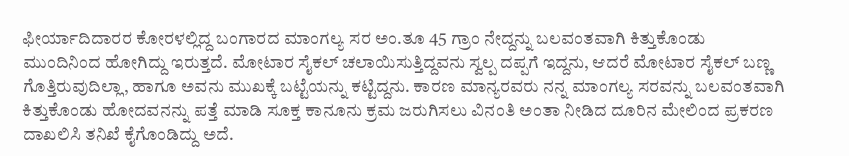ಫೀರ್ಯಾದಿದಾರರ ಕೋರಳಲ್ಲಿದ್ದ ಬಂಗಾರದ ಮಾಂಗಲ್ಯ ಸರ ಅಂ.ತೂ 45 ಗ್ರಾಂ ನೇದ್ದನ್ನು ಬಲವಂತವಾಗಿ ಕಿತ್ತುಕೊಂಡು ಮುಂದಿನಿಂದ ಹೋಗಿದ್ದು ಇರುತ್ತದೆ. ಮೋಟಾರ ಸೈಕಲ್ ಚಲಾಯಿಸುತ್ತಿದ್ದವನು ಸ್ವಲ್ಪ ದಪ್ಪಗೆ ಇದ್ದನು, ಆದರೆ ಮೋಟಾರ ಸೈಕಲ್ ಬಣ್ಣ ಗೊತ್ತಿರುವುದಿಲ್ಲಾ, ಹಾಗೂ ಅವನು ಮುಖಕ್ಕೆ ಬಟ್ಟೆಯನ್ನು ಕಟ್ಟಿದ್ದನು. ಕಾರಣ ಮಾನ್ಯರವರು ನನ್ನ ಮಾಂಗಲ್ಯ ಸರವನ್ನು ಬಲವಂತವಾಗಿ ಕಿತ್ತುಕೊಂಡು ಹೋದವನನ್ನು ಪತ್ತೆ ಮಾಡಿ ಸೂಕ್ತ ಕಾನೂನು ಕ್ರಮ ಜರುಗಿಸಲು ವಿನಂತಿ ಅಂತಾ ನೀಡಿದ ದೂರಿನ ಮೇಲಿಂದ ಪ್ರಕರಣ ದಾಖಲಿಸಿ ತನಿಖೆ ಕೈಗೊಂಡಿದ್ದು ಅದೆ.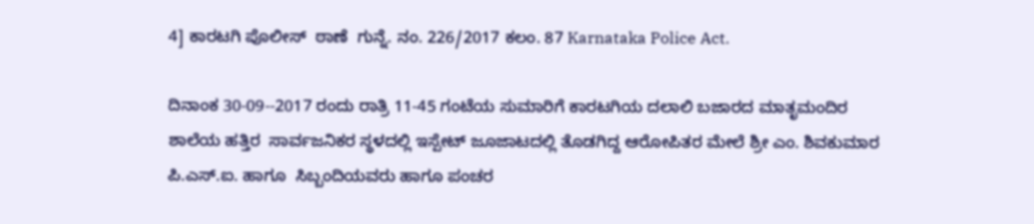4] ಕಾರಟಗಿ ಪೊಲೀಸ್  ಠಾಣೆ  ಗುನ್ನೆ. ನಂ. 226/2017 ಕಲಂ. 87 Karnataka Police Act.

ದಿನಾಂಕ 30-09--2017 ರಂದು ರಾತ್ರಿ 11-45 ಗಂಟೆಯ ಸುಮಾರಿಗೆ ಕಾರಟಗಿಯ ದಲಾಲಿ ಬಜಾರದ ಮಾತೃಮಂದಿರ ಶಾಲೆಯ ಹತ್ತಿರ  ಸಾರ್ವಜನಿಕರ ಸ್ಥಳದಲ್ಲಿ ಇಸ್ಪೇಟ್ ಜೂಜಾಟದಲ್ಲಿ ತೊಡಗಿದ್ದ ಆರೋಪಿತರ ಮೇಲೆ ಶ್ರೀ ಎಂ. ಶಿವಕುಮಾರ ಪಿ.ಎಸ್.ಐ. ಹಾಗೂ  ಸಿಬ್ಬಂದಿಯವರು ಹಾಗೂ ಪಂಚರ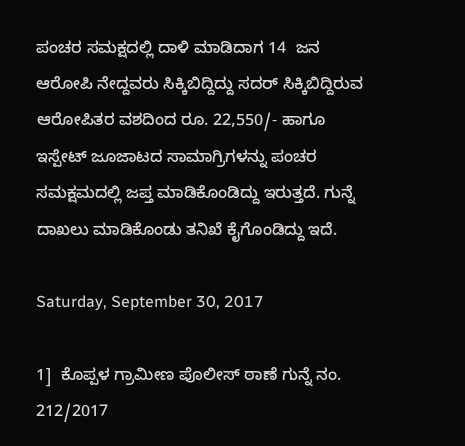ಪಂಚರ ಸಮಕ್ಷದಲ್ಲಿ ದಾಳಿ ಮಾಡಿದಾಗ 14  ಜನ ಆರೋಪಿ ನೇದ್ದವರು ಸಿಕ್ಕಿಬಿದ್ದಿದ್ದು ಸದರ್ ಸಿಕ್ಕಿಬಿದ್ದಿರುವ ಆರೋಪಿತರ ವಶದಿಂದ ರೂ. 22,550/- ಹಾಗೂ ಇಸ್ಪೇಟ್ ಜೂಜಾಟದ ಸಾಮಾಗ್ರಿಗಳನ್ನು ಪಂಚರ ಸಮಕ್ಷಮದಲ್ಲಿ ಜಪ್ತ ಮಾಡಿಕೊಂಡಿದ್ದು ಇರುತ್ತದೆ. ಗುನ್ನೆ ದಾಖಲು ಮಾಡಿಕೊಂಡು ತನಿಖೆ ಕೈಗೊಂಡಿದ್ದು ಇದೆ.

Saturday, September 30, 2017

1]  ಕೊಪ್ಪಳ ಗ್ರಾಮೀಣ ಪೊಲೀಸ್ ಠಾಣೆ ಗುನ್ನೆ ನಂ. 212/2017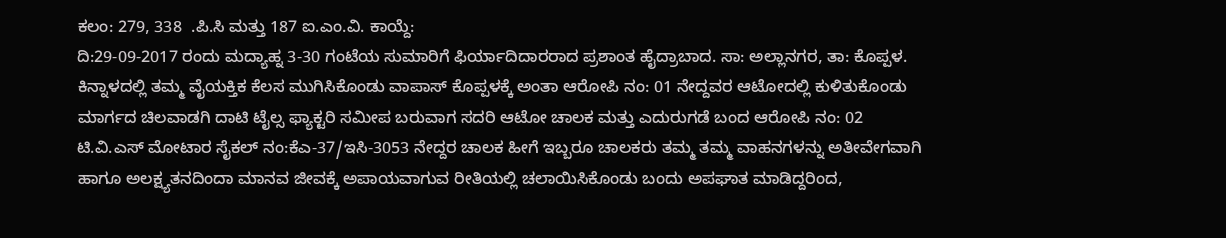ಕಲಂ: 279, 338  .ಪಿ.ಸಿ ಮತ್ತು 187 ಐ.ಎಂ.ವಿ. ಕಾಯ್ದೆ:
ದಿ:29-09-2017 ರಂದು ಮದ್ಯಾಹ್ನ 3-30 ಗಂಟೆಯ ಸುಮಾರಿಗೆ ಫಿರ್ಯಾದಿದಾರರಾದ ಪ್ರಶಾಂತ ಹೈದ್ರಾಬಾದ. ಸಾ: ಅಲ್ಲಾನಗರ, ತಾ: ಕೊಪ್ಪಳ.  ಕಿನ್ನಾಳದಲ್ಲಿ ತಮ್ಮ ವೈಯಕ್ತಿಕ ಕೆಲಸ ಮುಗಿಸಿಕೊಂಡು ವಾಪಾಸ್ ಕೊಪ್ಪಳಕ್ಕೆ ಅಂತಾ ಆರೋಪಿ ನಂ: 01 ನೇದ್ದವರ ಆಟೋದಲ್ಲಿ ಕುಳಿತುಕೊಂಡು ಮಾರ್ಗದ ಚಿಲವಾಡಗಿ ದಾಟಿ ಟೈಲ್ಸ ಫ್ಯಾಕ್ಟರಿ ಸಮೀಪ ಬರುವಾಗ ಸದರಿ ಆಟೋ ಚಾಲಕ ಮತ್ತು ಎದುರುಗಡೆ ಬಂದ ಆರೋಪಿ ನಂ: 02 ಟಿ.ವಿ.ಎಸ್ ಮೋಟಾರ ಸೈಕಲ್ ನಂ:ಕೆಎ-37/ಇಸಿ-3053 ನೇದ್ದರ ಚಾಲಕ ಹೀಗೆ ಇಬ್ಬರೂ ಚಾಲಕರು ತಮ್ಮ ತಮ್ಮ ವಾಹನಗಳನ್ನು ಅತೀವೇಗವಾಗಿ ಹಾಗೂ ಅಲಕ್ಷ್ಯತನದಿಂದಾ ಮಾನವ ಜೀವಕ್ಕೆ ಅಪಾಯವಾಗುವ ರೀತಿಯಲ್ಲಿ ಚಲಾಯಿಸಿಕೊಂಡು ಬಂದು ಅಪಘಾತ ಮಾಡಿದ್ದರಿಂದ,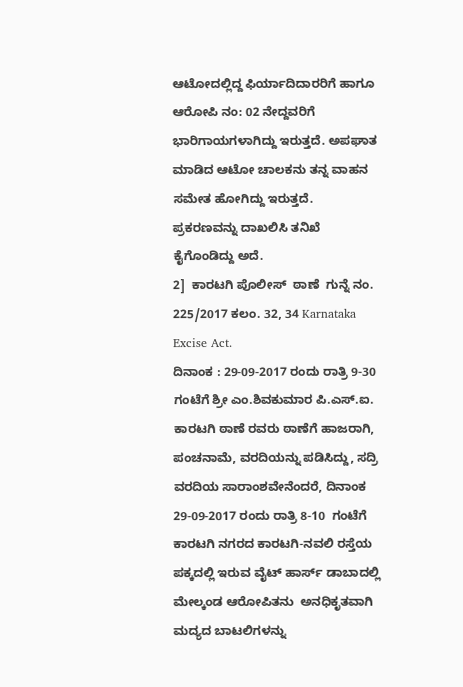ಆಟೋದಲ್ಲಿದ್ದ ಫಿರ್ಯಾದಿದಾರರಿಗೆ ಹಾಗೂ ಆರೋಪಿ ನಂ: 02 ನೇದ್ದವರಿಗೆ ಭಾರಿಗಾಯಗಳಾಗಿದ್ದು ಇರುತ್ತದೆ. ಅಪಘಾತ ಮಾಡಿದ ಆಟೋ ಚಾಲಕನು ತನ್ನ ವಾಹನ ಸಮೇತ ಹೋಗಿದ್ದು ಇರುತ್ತದೆ. ಪ್ರಕರಣವನ್ನು ದಾಖಲಿಸಿ ತನಿಖೆ ಕೈಗೊಂಡಿದ್ದು ಅದೆ.
2]  ಕಾರಟಗಿ ಪೊಲೀಸ್  ಠಾಣೆ  ಗುನ್ನೆ ನಂ. 225/2017 ಕಲಂ. 32, 34 Karnataka Excise Act.
ದಿನಾಂಕ : 29-09-2017 ರಂದು ರಾತ್ರಿ 9-30 ಗಂಟೆಗೆ ಶ್ರೀ ಎಂ.ಶಿವಕುಮಾರ ಪಿ.ಎಸ್.ಐ. ಕಾರಟಗಿ ಠಾಣೆ ರವರು ಠಾಣೆಗೆ ಹಾಜರಾಗಿ, ಪಂಚನಾಮೆ, ವರದಿಯನ್ನು ಪಡಿಸಿದ್ದು, ಸದ್ರಿ ವರದಿಯ ಸಾರಾಂಶವೇನೆಂದರೆ, ದಿನಾಂಕ 29-09-2017 ರಂದು ರಾತ್ರಿ 8-10  ಗಂಟೆಗೆ ಕಾರಟಗಿ ನಗರದ ಕಾರಟಗಿ-ನವಲಿ ರಸ್ತೆಯ  ಪಕ್ಕದಲ್ಲಿ ಇರುವ ವೈಟ್ ಹಾರ್ಸ್ ಡಾಬಾದಲ್ಲಿ  ಮೇಲ್ಕಂಡ ಆರೋಪಿತನು  ಅನಧಿಕೃತವಾಗಿ ಮದ್ಯದ ಬಾಟಲಿಗಳನ್ನು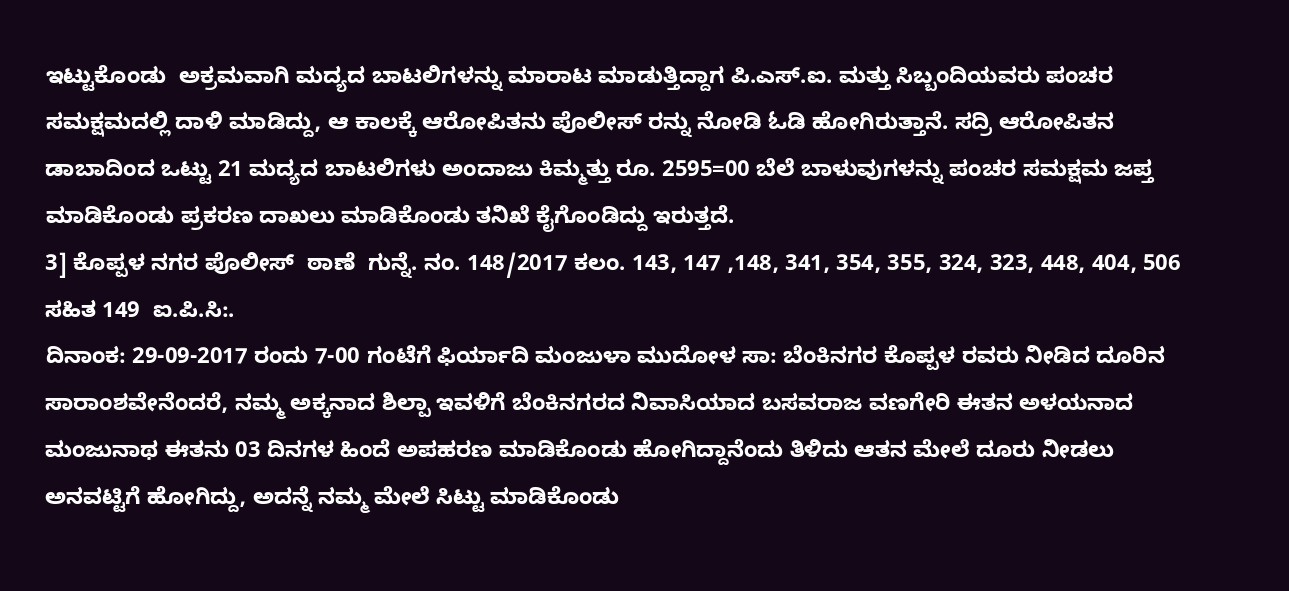ಇಟ್ಟುಕೊಂಡು  ಅಕ್ರಮವಾಗಿ ಮದ್ಯದ ಬಾಟಲಿಗಳನ್ನು ಮಾರಾಟ ಮಾಡುತ್ತಿದ್ದಾಗ ಪಿ.ಎಸ್.ಐ. ಮತ್ತು ಸಿಬ್ಬಂದಿಯವರು ಪಂಚರ ಸಮಕ್ಷಮದಲ್ಲಿ ದಾಳಿ ಮಾಡಿದ್ದು, ಆ ಕಾಲಕ್ಕೆ ಆರೋಪಿತನು ಪೊಲೀಸ್ ರನ್ನು ನೋಡಿ ಓಡಿ ಹೋಗಿರುತ್ತಾನೆ. ಸದ್ರಿ ಆರೋಪಿತನ ಡಾಬಾದಿಂದ ಒಟ್ಟು 21 ಮದ್ಯದ ಬಾಟಲಿಗಳು ಅಂದಾಜು ಕಿಮ್ಮತ್ತು ರೂ. 2595=00 ಬೆಲೆ ಬಾಳುವುಗಳನ್ನು ಪಂಚರ ಸಮಕ್ಷಮ ಜಪ್ತ ಮಾಡಿಕೊಂಡು ಪ್ರಕರಣ ದಾಖಲು ಮಾಡಿಕೊಂಡು ತನಿಖೆ ಕೈಗೊಂಡಿದ್ದು ಇರುತ್ತದೆ.
3] ಕೊಪ್ಪಳ ನಗರ ಪೊಲೀಸ್  ಠಾಣೆ  ಗುನ್ನೆ. ನಂ. 148/2017 ಕಲಂ. 143, 147 ,148, 341, 354, 355, 324, 323, 448, 404, 506 ಸಹಿತ 149  ಐ.ಪಿ.ಸಿ:.
ದಿನಾಂಕ: 29-09-2017 ರಂದು 7-00 ಗಂಟೆಗೆ ಫಿರ್ಯಾದಿ ಮಂಜುಳಾ ಮುದೋಳ ಸಾ: ಬೆಂಕಿನಗರ ಕೊಪ್ಪಳ ರವರು ನೀಡಿದ ದೂರಿನ ಸಾರಾಂಶವೇನೆಂದರೆ, ನಮ್ಮ ಅಕ್ಕನಾದ ಶಿಲ್ಪಾ ಇವಳಿಗೆ ಬೆಂಕಿನಗರದ ನಿವಾಸಿಯಾದ ಬಸವರಾಜ ವಣಗೇರಿ ಈತನ ಅಳಯನಾದ ಮಂಜುನಾಥ ಈತನು 03 ದಿನಗಳ ಹಿಂದೆ ಅಪಹರಣ ಮಾಡಿಕೊಂಡು ಹೋಗಿದ್ದಾನೆಂದು ತಿಳಿದು ಆತನ ಮೇಲೆ ದೂರು ನೀಡಲು ಅನವಟ್ಟಿಗೆ ಹೋಗಿದ್ದು, ಅದನ್ನೆ ನಮ್ಮ ಮೇಲೆ ಸಿಟ್ಟು ಮಾಡಿಕೊಂಡು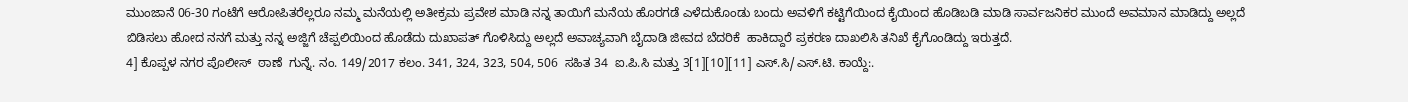ಮುಂಜಾನೆ 06-30 ಗಂಟೆಗೆ ಆರೋಪಿತರೆಲ್ಲರೂ ನಮ್ಮ ಮನೆಯಲ್ಲಿ ಅತೀಕ್ರಮ ಪ್ರವೇಶ ಮಾಡಿ ನನ್ನ ತಾಯಿಗೆ ಮನೆಯ ಹೊರಗಡೆ ಎಳೆದುಕೊಂಡು ಬಂದು ಅವಳಿಗೆ ಕಟ್ಟಿಗೆಯಿಂದ ಕೈಯಿಂದ ಹೊಡಿಬಡಿ ಮಾಡಿ ಸಾರ್ವಜನಿಕರ ಮುಂದೆ ಅವಮಾನ ಮಾಡಿದ್ದು ಅಲ್ಲದೆ ಬಿಡಿಸಲು ಹೋದ ನನಗೆ ಮತ್ತು ನನ್ನ ಅಜ್ಜಿಗೆ ಚೆಪ್ಪಲಿಯಿಂದ ಹೊಡೆದು ದುಖಾಪತ್ ಗೊಳಿಸಿದ್ದು ಅಲ್ಲದೆ ಅವಾಚ್ಯವಾಗಿ ಬೈದಾಡಿ ಜೀವದ ಬೆದರಿಕೆ  ಹಾಕಿದ್ದಾರೆ ಪ್ರಕರಣ ದಾಖಲಿಸಿ ತನಿಖೆ ಕೈಗೊಂಡಿದ್ದು ಇರುತ್ತದೆ.
4] ಕೊಪ್ಪಳ ನಗರ ಪೊಲೀಸ್  ಠಾಣೆ  ಗುನ್ನೆ. ನಂ. 149/2017 ಕಲಂ. 341, 324, 323, 504, 506  ಸಹಿತ 34  ಐ.ಪಿ.ಸಿ ಮತ್ತು 3[1][10][11] ಎಸ್.ಸಿ/ಎಸ್.ಟಿ. ಕಾಯ್ದೆ:.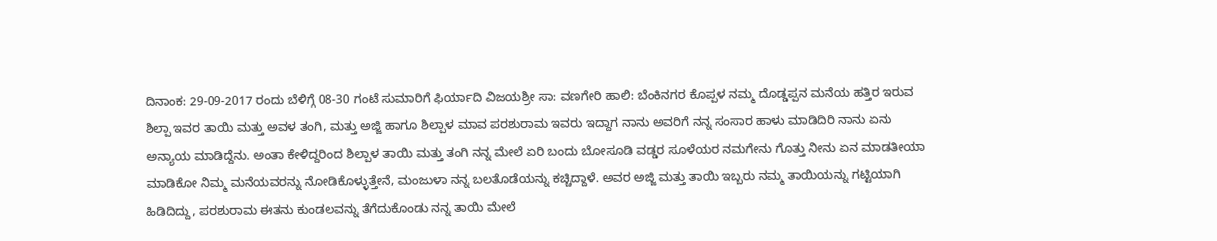ದಿನಾಂಕ: 29-09-2017 ರಂದು ಬೆಳಿಗ್ಗೆ 08-30 ಗಂಟೆ ಸುಮಾರಿಗೆ ಫಿರ್ಯಾದಿ ವಿಜಯಶ್ರೀ ಸಾ: ವಣಗೇರಿ ಹಾಲಿ: ಬೆಂಕಿನಗರ ಕೊಪ್ಪಳ ನಮ್ಮ ದೊಡ್ಡಪ್ಪನ ಮನೆಯ ಹತ್ತಿರ ಇರುವ ಶಿಲ್ಪಾ ಇವರ ತಾಯಿ ಮತ್ತು ಅವಳ ತಂಗಿ, ಮತ್ತು ಅಜ್ಜಿ ಹಾಗೂ ಶಿಲ್ಪಾಳ ಮಾವ ಪರಶುರಾಮ ಇವರು ಇದ್ದಾಗ ನಾನು ಅವರಿಗೆ ನನ್ನ ಸಂಸಾರ ಹಾಳು ಮಾಡಿದಿರಿ ನಾನು ಏನು ಅನ್ಯಾಯ ಮಾಡಿದ್ದೆನು. ಅಂತಾ ಕೇಳಿದ್ದರಿಂದ ಶಿಲ್ಪಾಳ ತಾಯಿ ಮತ್ತು ತಂಗಿ ನನ್ನ ಮೇಲೆ ಏರಿ ಬಂದು ಬೋಸೂಡಿ ವಡ್ಡರ ಸೂಳೆಯರ ನಮಗೇನು ಗೊತ್ತು ನೀನು ಏನ ಮಾಡತೀಯಾ ಮಾಡಿಕೋ ನಿಮ್ಮ ಮನೆಯವರನ್ನು ನೋಡಿಕೊಳ್ಳುತ್ತೇನೆ, ಮಂಜುಳಾ ನನ್ನ ಬಲತೊಡೆಯನ್ನು ಕಚ್ಚಿದ್ದಾಳೆ. ಅವರ ಅಜ್ಜಿ ಮತ್ತು ತಾಯಿ ಇಬ್ಬರು ನಮ್ಮ ತಾಯಿಯನ್ನು ಗಟ್ಟಿಯಾಗಿ ಹಿಡಿದಿದ್ದು, ಪರಶುರಾಮ ಈತನು ಕುಂಡಲವನ್ನು ತೆಗೆದುಕೊಂಡು ನನ್ನ ತಾಯಿ ಮೇಲೆ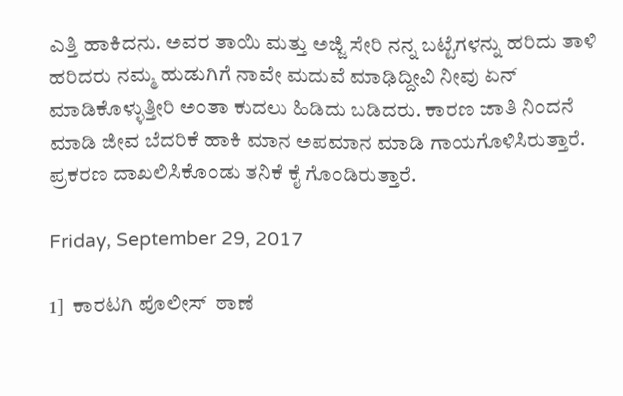ಎತ್ತಿ ಹಾಕಿದನು. ಅವರ ತಾಯಿ ಮತ್ತು ಅಜ್ಜಿ ಸೇರಿ ನನ್ನ ಬಟ್ಟೆಗಳನ್ನು ಹರಿದು ತಾಳಿ ಹರಿದರು ನಮ್ಮ ಹುಡುಗಿಗೆ ನಾವೇ ಮದುವೆ ಮಾಢಿದ್ದೀವಿ ನೀವು ಏನ್ ಮಾಡಿಕೊಳ್ಳುತ್ತೀರಿ ಅಂತಾ ಕುದಲು ಹಿಡಿದು ಬಡಿದರು. ಕಾರಣ ಜಾತಿ ನಿಂದನೆ ಮಾಡಿ ಜೀವ ಬೆದರಿಕೆ ಹಾಕಿ ಮಾನ ಅಪಮಾನ ಮಾಡಿ ಗಾಯಗೊಳಿಸಿರುತ್ತಾರೆ. ಪ್ರಕರಣ ದಾಖಲಿಸಿಕೊಂಡು ತನಿಕೆ ಕೈ ಗೊಂಡಿರುತ್ತಾರೆ.

Friday, September 29, 2017

1]  ಕಾರಟಗಿ ಪೊಲೀಸ್  ಠಾಣೆ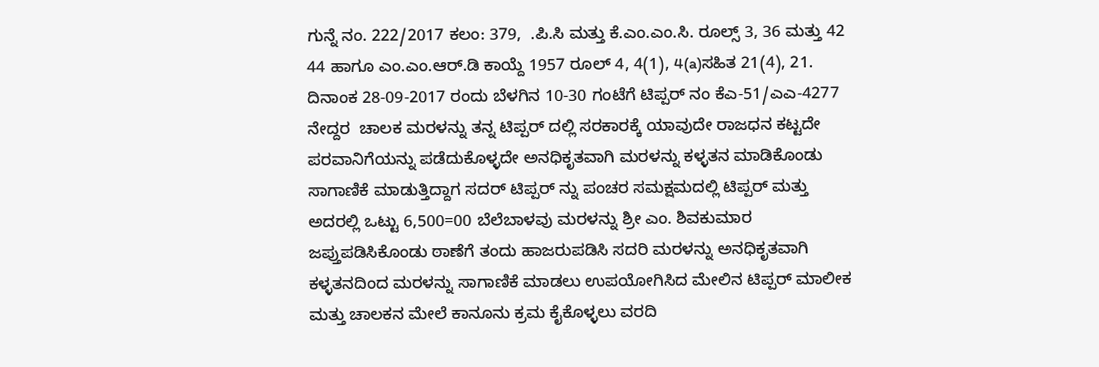ಗುನ್ನೆ ನಂ. 222/2017 ಕಲಂ: 379,  .ಪಿ.ಸಿ ಮತ್ತು ಕೆ.ಎಂ.ಎಂ.ಸಿ. ರೂಲ್ಸ್ 3, 36 ಮತ್ತು 42 44 ಹಾಗೂ ಎಂ.ಎಂ.ಆರ್.ಡಿ ಕಾಯ್ದೆ 1957 ರೂಲ್ 4, 4(1), 4(a)ಸಹಿತ 21(4), 21.
ದಿನಾಂಕ 28-09-2017 ರಂದು ಬೆಳಗಿನ 10-30 ಗಂಟೆಗೆ ಟಿಪ್ಪರ್ ನಂ ಕೆಎ-51/ಎಎ-4277 ನೇದ್ದರ  ಚಾಲಕ ಮರಳನ್ನು ತನ್ನ ಟಿಪ್ಪರ್ ದಲ್ಲಿ ಸರಕಾರಕ್ಕೆ ಯಾವುದೇ ರಾಜಧನ ಕಟ್ಟದೇ ಪರವಾನಿಗೆಯನ್ನು ಪಡೆದುಕೊಳ್ಳದೇ ಅನಧಿಕೃತವಾಗಿ ಮರಳನ್ನು ಕಳ್ಳತನ ಮಾಡಿಕೊಂಡು ಸಾಗಾಣಿಕೆ ಮಾಡುತ್ತಿದ್ದಾಗ ಸದರ್ ಟಿಪ್ಪರ್ ನ್ನು ಪಂಚರ ಸಮಕ್ಷಮದಲ್ಲಿ ಟಿಪ್ಪರ್ ಮತ್ತು ಅದರಲ್ಲಿ ಒಟ್ಟು 6,500=00 ಬೆಲೆಬಾಳವು ಮರಳನ್ನು ಶ್ರೀ ಎಂ. ಶಿವಕುಮಾರ ಜಪ್ತುಪಡಿಸಿಕೊಂಡು ಠಾಣೆಗೆ ತಂದು ಹಾಜರುಪಡಿಸಿ ಸದರಿ ಮರಳನ್ನು ಅನಧಿಕೃತವಾಗಿ ಕಳ್ಳತನದಿಂದ ಮರಳನ್ನು ಸಾಗಾಣಿಕೆ ಮಾಡಲು ಉಪಯೋಗಿಸಿದ ಮೇಲಿನ ಟಿಪ್ಪರ್ ಮಾಲೀಕ ಮತ್ತು ಚಾಲಕನ ಮೇಲೆ ಕಾನೂನು ಕ್ರಮ ಕೈಕೊಳ್ಳಲು ವರದಿ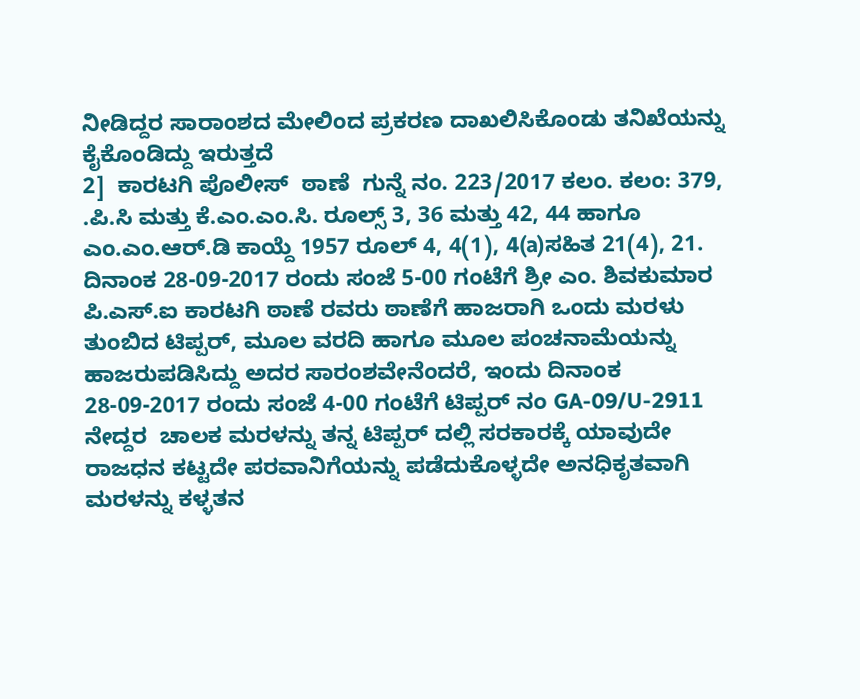ನೀಡಿದ್ದರ ಸಾರಾಂಶದ ಮೇಲಿಂದ ಪ್ರಕರಣ ದಾಖಲಿಸಿಕೊಂಡು ತನಿಖೆಯನ್ನು ಕೈಕೊಂಡಿದ್ದು ಇರುತ್ತದೆ
2]  ಕಾರಟಗಿ ಪೊಲೀಸ್  ಠಾಣೆ  ಗುನ್ನೆ ನಂ. 223/2017 ಕಲಂ. ಕಲಂ: 379,  .ಪಿ.ಸಿ ಮತ್ತು ಕೆ.ಎಂ.ಎಂ.ಸಿ. ರೂಲ್ಸ್ 3, 36 ಮತ್ತು 42, 44 ಹಾಗೂ ಎಂ.ಎಂ.ಆರ್.ಡಿ ಕಾಯ್ದೆ 1957 ರೂಲ್ 4, 4(1), 4(a)ಸಹಿತ 21(4), 21.
ದಿನಾಂಕ 28-09-2017 ರಂದು ಸಂಜೆ 5-00 ಗಂಟೆಗೆ ಶ್ರೀ ಎಂ. ಶಿವಕುಮಾರ ಪಿ.ಎಸ್.ಐ ಕಾರಟಗಿ ಠಾಣೆ ರವರು ಠಾಣೆಗೆ ಹಾಜರಾಗಿ ಒಂದು ಮರಳು ತುಂಬಿದ ಟಿಪ್ಪರ್, ಮೂಲ ವರದಿ ಹಾಗೂ ಮೂಲ ಪಂಚನಾಮೆಯನ್ನು ಹಾಜರುಪಡಿಸಿದ್ದು ಅದರ ಸಾರಂಶವೇನೆಂದರೆ, ಇಂದು ದಿನಾಂಕ 28-09-2017 ರಂದು ಸಂಜೆ 4-00 ಗಂಟೆಗೆ ಟಿಪ್ಪರ್ ನಂ GA-09/U-2911  ನೇದ್ದರ  ಚಾಲಕ ಮರಳನ್ನು ತನ್ನ ಟಿಪ್ಪರ್ ದಲ್ಲಿ ಸರಕಾರಕ್ಕೆ ಯಾವುದೇ ರಾಜಧನ ಕಟ್ಟದೇ ಪರವಾನಿಗೆಯನ್ನು ಪಡೆದುಕೊಳ್ಳದೇ ಅನಧಿಕೃತವಾಗಿ ಮರಳನ್ನು ಕಳ್ಳತನ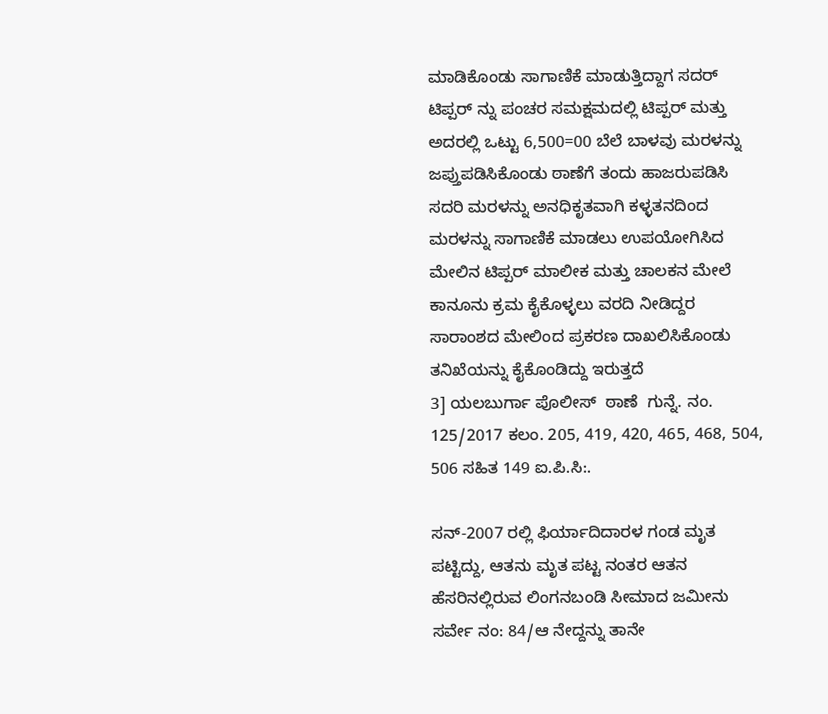ಮಾಡಿಕೊಂಡು ಸಾಗಾಣಿಕೆ ಮಾಡುತ್ತಿದ್ದಾಗ ಸದರ್ ಟಿಪ್ಪರ್ ನ್ನು ಪಂಚರ ಸಮಕ್ಷಮದಲ್ಲಿ ಟಿಪ್ಪರ್ ಮತ್ತು ಅದರಲ್ಲಿ ಒಟ್ಟು 6,500=00 ಬೆಲೆ ಬಾಳವು ಮರಳನ್ನು ಜಪ್ತುಪಡಿಸಿಕೊಂಡು ಠಾಣೆಗೆ ತಂದು ಹಾಜರುಪಡಿಸಿ ಸದರಿ ಮರಳನ್ನು ಅನಧಿಕೃತವಾಗಿ ಕಳ್ಳತನದಿಂದ ಮರಳನ್ನು ಸಾಗಾಣಿಕೆ ಮಾಡಲು ಉಪಯೋಗಿಸಿದ ಮೇಲಿನ ಟಿಪ್ಪರ್ ಮಾಲೀಕ ಮತ್ತು ಚಾಲಕನ ಮೇಲೆ ಕಾನೂನು ಕ್ರಮ ಕೈಕೊಳ್ಳಲು ವರದಿ ನೀಡಿದ್ದರ ಸಾರಾಂಶದ ಮೇಲಿಂದ ಪ್ರಕರಣ ದಾಖಲಿಸಿಕೊಂಡು ತನಿಖೆಯನ್ನು ಕೈಕೊಂಡಿದ್ದು ಇರುತ್ತದೆ
3] ಯಲಬುರ್ಗಾ ಪೊಲೀಸ್  ಠಾಣೆ  ಗುನ್ನೆ. ನಂ. 125/2017 ಕಲಂ. 205, 419, 420, 465, 468, 504, 506 ಸಹಿತ 149 ಐ.ಪಿ.ಸಿ:.

ಸನ್-2007 ರಲ್ಲಿ ಫಿರ್ಯಾದಿದಾರಳ ಗಂಡ ಮೃತ ಪಟ್ಟಿದ್ದು, ಆತನು ಮೃತ ಪಟ್ಟ ನಂತರ ಆತನ ಹೆಸರಿನಲ್ಲಿರುವ ಲಿಂಗನಬಂಡಿ ಸೀಮಾದ ಜಮೀನು ಸರ್ವೇ ನಂ: 84/ಆ ನೇದ್ದನ್ನು ತಾನೇ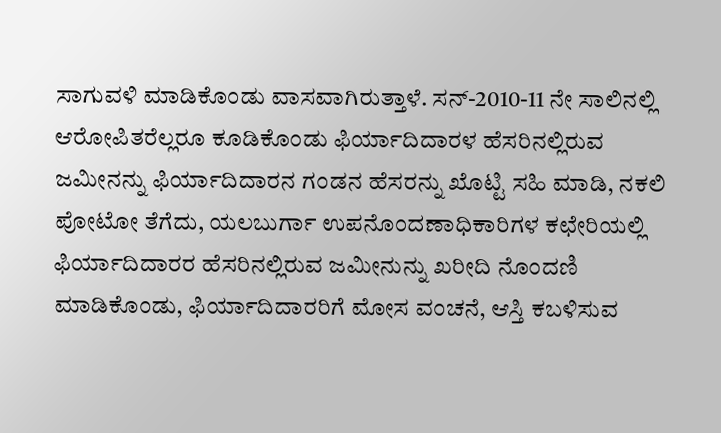ಸಾಗುವಳಿ ಮಾಡಿಕೊಂಡು ವಾಸವಾಗಿರುತ್ತಾಳೆ. ಸನ್-2010-11 ನೇ ಸಾಲಿನಲ್ಲಿ ಆರೋಪಿತರೆಲ್ಲರೂ ಕೂಡಿಕೊಂಡು ಫಿರ್ಯಾದಿದಾರಳ ಹೆಸರಿನಲ್ಲಿರುವ ಜಮೀನನ್ನು ಫಿರ್ಯಾದಿದಾರನ ಗಂಡನ ಹೆಸರನ್ನು ಖೊಟ್ಟಿ ಸಹಿ ಮಾಡಿ, ನಕಲಿ ಪೋಟೋ ತೆಗೆದು, ಯಲಬುರ್ಗಾ ಉಪನೊಂದಣಾಧಿಕಾರಿಗಳ ಕಛೇರಿಯಲ್ಲಿ ಫಿರ್ಯಾದಿದಾರರ ಹೆಸರಿನಲ್ಲಿರುವ ಜಮೀನುನ್ನು ಖರೀದಿ ನೊಂದಣಿ ಮಾಡಿಕೊಂಡು, ಫಿರ್ಯಾದಿದಾರರಿಗೆ ಮೋಸ ವಂಚನೆ, ಆಸ್ತಿ ಕಬಳಿಸುವ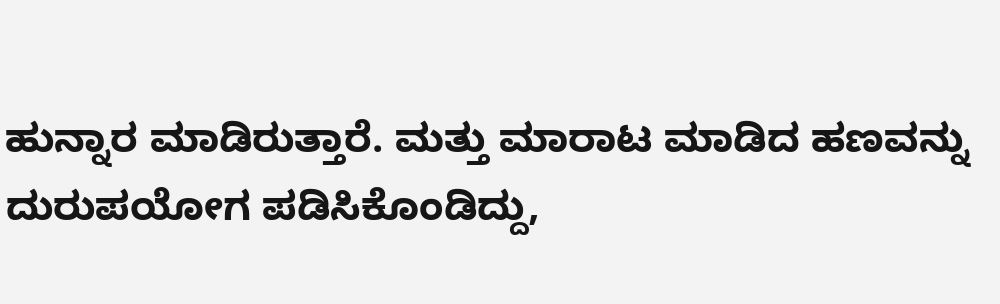ಹುನ್ನಾರ ಮಾಡಿರುತ್ತಾರೆ. ಮತ್ತು ಮಾರಾಟ ಮಾಡಿದ ಹಣವನ್ನು ದುರುಪಯೋಗ ಪಡಿಸಿಕೊಂಡಿದ್ದು,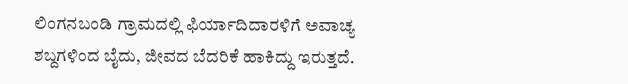ಲಿಂಗನಬಂಡಿ ಗ್ರಾಮದಲ್ಲಿ ಫಿರ್ಯಾದಿದಾರಳಿಗೆ ಅವಾಚ್ಯ ಶಬ್ದಗಳಿಂದ ಬೈದು, ಜೀವದ ಬೆದರಿಕೆ ಹಾಕಿದ್ದು ಇರುತ್ತದೆ.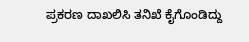ಪ್ರಕರಣ ದಾಖಲಿಸಿ ತನಿಖೆ ಕೈಗೊಂಡಿದ್ದು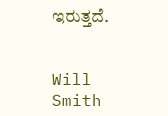ಇರುತ್ತದೆ.


Will Smith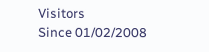Visitors
Since 01/02/2008